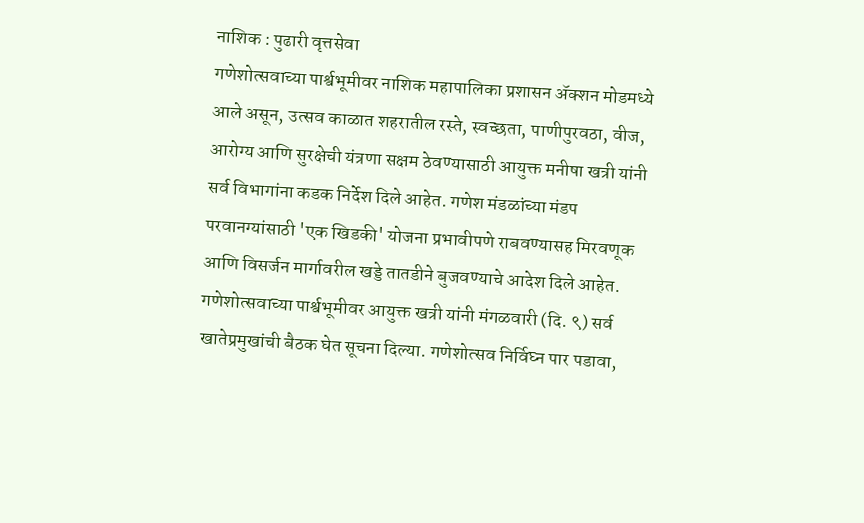नाशिक : पुढारी वृत्तसेवा
गणेशोत्सवाच्या पार्श्वभूमीवर नाशिक महापालिका प्रशासन ॲक्शन मोडमध्ये आले असून, उत्सव काळात शहरातील रस्ते, स्वच्छता, पाणीपुरवठा, वीज, आरोग्य आणि सुरक्षेची यंत्रणा सक्षम ठेवण्यासाठी आयुक्त मनीषा खत्री यांनी सर्व विभागांना कडक निर्देश दिले आहेत. गणेश मंडळांच्या मंडप परवानग्यांसाठी 'एक खिडकी' योजना प्रभावीपणे राबवण्यासह मिरवणूक आणि विसर्जन मार्गावरील खड्डे तातडीने बुजवण्याचे आदेश दिले आहेत.
गणेशोत्सवाच्या पार्श्वभूमीवर आयुक्त खत्री यांनी मंगळवारी (दि. ९) सर्व खातेप्रमुखांची बैठक घेत सूचना दिल्या. गणेशोत्सव निर्विघ्न पार पडावा,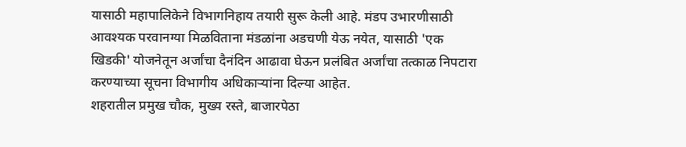यासाठी महापालिकेने विभागनिहाय तयारी सुरू केली आहे. मंडप उभारणीसाठी आवश्यक परवानग्या मिळविताना मंडळांना अडचणी येऊ नयेत, यासाठी 'एक खिडकी' योजनेतून अर्जांचा दैनंदिन आढावा घेऊन प्रलंबित अर्जांचा तत्काळ निपटारा करण्याच्या सूचना विभागीय अधिकाऱ्यांना दिल्या आहेत.
शहरातील प्रमुख चौक, मुख्य रस्ते, बाजारपेठा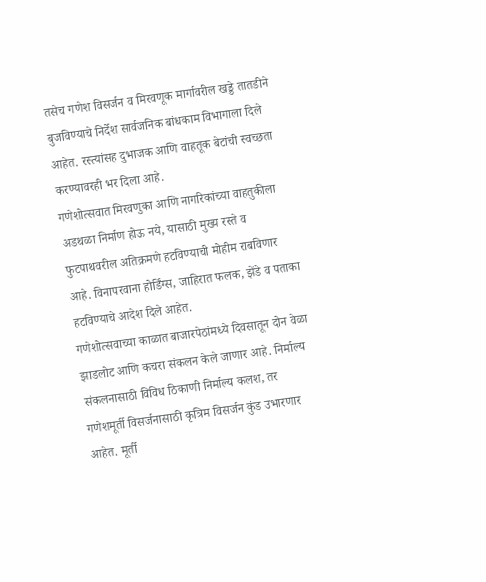तसेच गणेश विसर्जन व मिरवणूक मार्गावरील खड्डे तातडीने बुजविण्याचे निर्देश सार्वजनिक बांधकाम विभागाला दिले आहेत. रस्त्यांसह दुभाजक आणि वाहतूक बेटांची स्वच्छता करण्यावरही भर दिला आहे.
गणेशोत्सवात मिरवणुका आणि नागरिकांच्या वाहतुकीला अडथळा निर्माण होऊ नये, यासाठी मुख्य रस्ते व फुटपाथवरील अतिक्रमणे हटविण्याची मोहीम राबविणार आहे. विनापरवाना होर्डिंग्स, जाहिरात फलक, झेंडे व पताका हटविण्याचे आदेश दिले आहेत.
गणेशोत्सवाच्या काळात बाजारपेठांमध्ये दिवसातून दोन वेळा झाडलोट आणि कचरा संकलन केले जाणार आहे. निर्माल्य संकलनासाठी विविध ठिकाणी निर्माल्य कलश, तर गणेशमूर्ती विसर्जनासाठी कृत्रिम विसर्जन कुंड उभारणार आहेत. मूर्ती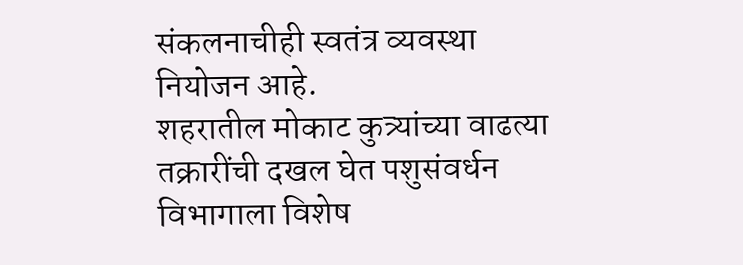संकलनाचीही स्वतंत्र व्यवस्था नियोजन आहे.
शहरातील मोकाट कुत्र्यांच्या वाढत्या तक्रारींची दखल घेत पशुसंवर्धन विभागाला विशेष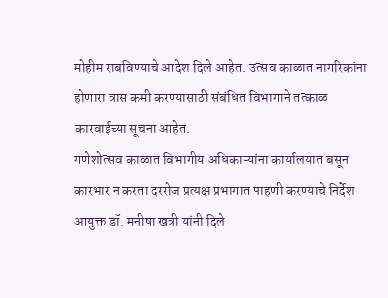मोहीम राबविण्याचे आदेश दिले आहेत. उत्सव काळात नागरिकांना होणारा त्रास कमी करण्यासाठी संबंधित विभागाने तत्काळ कारवाईच्या सूचना आहेत.
गणेशोत्सव काळात विभागीय अधिकाऱ्यांना कार्यालयात बसून कारभार न करता दररोज प्रत्यक्ष प्रभागात पाहणी करण्याचे निर्देश आयुक्त डॉ. मनीषा खत्री यांनी दिले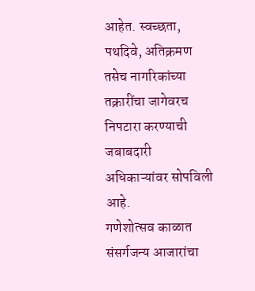आहेत. स्वच्छता, पथदिवे, अतिक्रमण तसेच नागरिकांच्या तक्रारींचा जागेवरच निपटारा करण्याची जबाबदारी अधिकाऱ्यांवर सोपविली आहे.
गणेशोत्सव काळात संसर्गजन्य आजारांचा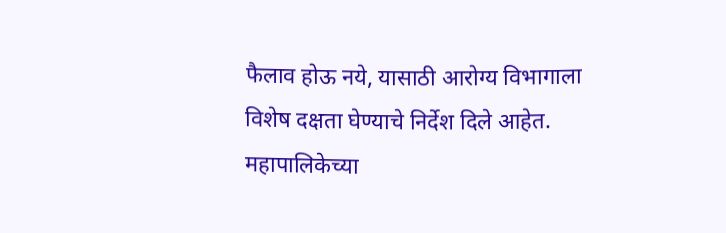फैलाव होऊ नये, यासाठी आरोग्य विभागाला विशेष दक्षता घेण्याचे निर्देश दिले आहेत. महापालिकेच्या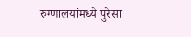रुग्णालयांमध्ये पुरेसा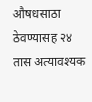औषधसाठा ठेवण्यासह २४ तास अत्यावश्यक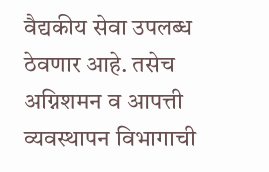वैद्यकीय सेवा उपलब्ध ठेवणार आहे. तसेच अग्निशमन व आपत्ती व्यवस्थापन विभागाची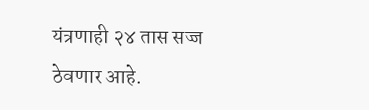यंत्रणाही २४ तास सज्ज ठेवणार आहे.